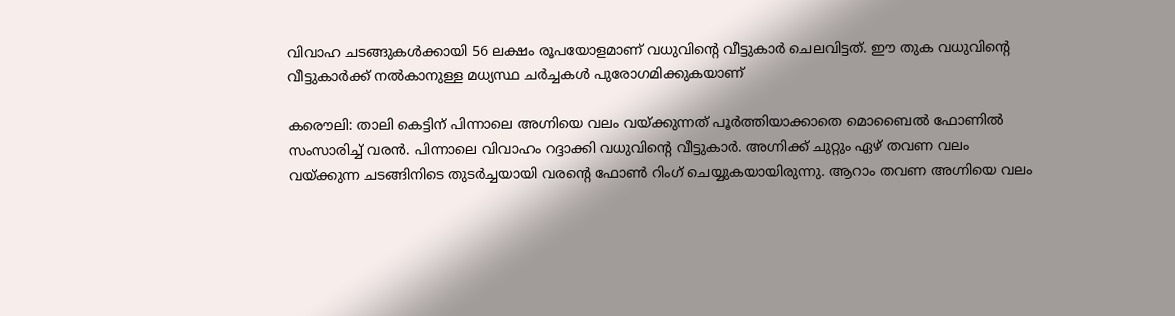വിവാഹ ചടങ്ങുകൾക്കായി 56 ലക്ഷം രൂപയോളമാണ് വധുവിന്റെ വീട്ടുകാർ ചെലവിട്ടത്. ഈ തുക വധുവിന്റെ വീട്ടുകാർക്ക് നൽകാനുള്ള മധ്യസ്ഥ ചർച്ചകൾ പുരോഗമിക്കുകയാണ്

കരൌലി: താലി കെട്ടിന് പിന്നാലെ അഗ്നിയെ വലം വയ്ക്കുന്നത് പൂർത്തിയാക്കാതെ മൊബൈൽ ഫോണിൽ സംസാരിച്ച് വരൻ. പിന്നാലെ വിവാഹം റദ്ദാക്കി വധുവിന്റെ വീട്ടുകാർ. അഗ്നിക്ക് ചുറ്റും ഏഴ് തവണ വലം വയ്ക്കുന്ന ചടങ്ങിനിടെ തുടർച്ചയായി വരന്റെ ഫോൺ റിംഗ് ചെയ്യുകയായിരുന്നു. ആറാം തവണ അഗ്നിയെ വലം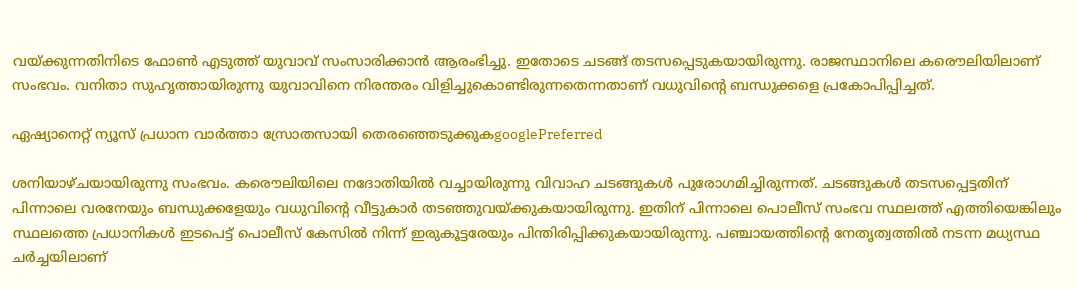വയ്ക്കുന്നതിനിടെ ഫോൺ എടുത്ത് യുവാവ് സംസാരിക്കാൻ ആരംഭിച്ചു. ഇതോടെ ചടങ്ങ് തടസപ്പെടുകയായിരുന്നു. രാജസ്ഥാനിലെ കരൌലിയിലാണ് സംഭവം. വനിതാ സുഹൃത്തായിരുന്നു യുവാവിനെ നിരന്തരം വിളിച്ചുകൊണ്ടിരുന്നതെന്നതാണ് വധുവിന്റെ ബന്ധുക്കളെ പ്രകോപിപ്പിച്ചത്.

ഏഷ്യാനെറ്റ് ന്യൂസ് പ്രധാന വാർത്താ സ്രോതസായി തെരഞ്ഞെടുക്കുകgooglePreferred

ശനിയാഴ്ചയായിരുന്നു സംഭവം. കരൌലിയിലെ നദോതിയിൽ വച്ചായിരുന്നു വിവാഹ ചടങ്ങുകൾ പുരോഗമിച്ചിരുന്നത്. ചടങ്ങുകൾ തടസപ്പെട്ടതിന് പിന്നാലെ വരനേയും ബന്ധുക്കളേയും വധുവിന്റെ വീട്ടുകാർ തടഞ്ഞുവയ്ക്കുകയായിരുന്നു. ഇതിന് പിന്നാലെ പൊലീസ് സംഭവ സ്ഥലത്ത് എത്തിയെങ്കിലും സ്ഥലത്തെ പ്രധാനികൾ ഇടപെട്ട് പൊലീസ് കേസിൽ നിന്ന് ഇരുകൂട്ടരേയും പിന്തിരിപ്പിക്കുകയായിരുന്നു. പഞ്ചായത്തിന്റെ നേതൃത്വത്തിൽ നടന്ന മധ്യസ്ഥ ചർച്ചയിലാണ്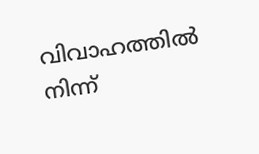വിവാഹത്തിൽ നിന്ന്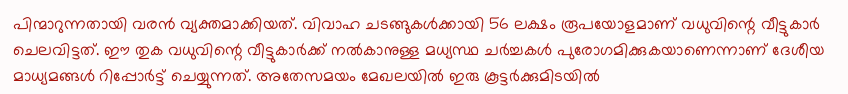പിന്മാറുന്നതായി വരൻ വ്യക്തമാക്കിയത്. വിവാഹ ചടങ്ങുകൾക്കായി 56 ലക്ഷം രൂപയോളമാണ് വധുവിന്റെ വീട്ടുകാർ ചെലവിട്ടത്. ഈ തുക വധുവിന്റെ വീട്ടുകാർക്ക് നൽകാനുള്ള മധ്യസ്ഥ ചർച്ചകൾ പുരോഗമിക്കുകയാണെന്നാണ് ദേശീയ മാധ്യമങ്ങൾ റിപ്പോർട്ട് ചെയ്യുന്നത്. അതേസമയം മേഖലയിൽ ഇരു കൂട്ടർക്കുമിടയിൽ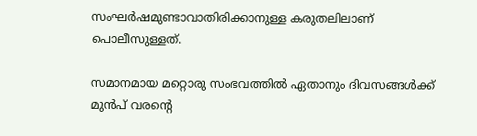സംഘർഷമുണ്ടാവാതിരിക്കാനുള്ള കരുതലിലാണ് പൊലീസുള്ളത്.

സമാനമായ മറ്റൊരു സംഭവത്തിൽ ഏതാനും ദിവസങ്ങൾക്ക് മുൻപ് വരന്റെ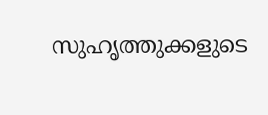സുഹൃത്തുക്കളുടെ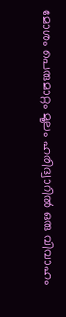മോശം പെരുമാറ്റം മൂലം ഹരിദ്വാറിൽ ഒരു വിവാഹം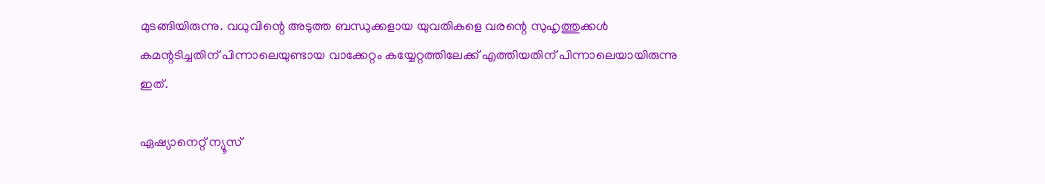മുടങ്ങിയിരുന്നു. വധുവിന്റെ അടുത്ത ബന്ധുക്കളായ യുവതികളെ വരന്റെ സുഹൃത്തുക്കൾ കമന്റടിച്ചതിന് പിന്നാലെയുണ്ടായ വാക്കേറ്റം കയ്യേറ്റത്തിലേക്ക് എത്തിയതിന് പിന്നാലെയായിരുന്നു ഇത്.

ഏഷ്യാനെറ്റ് ന്യൂസ്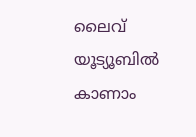ലൈവ് യൂട്യൂബിൽ കാണാം